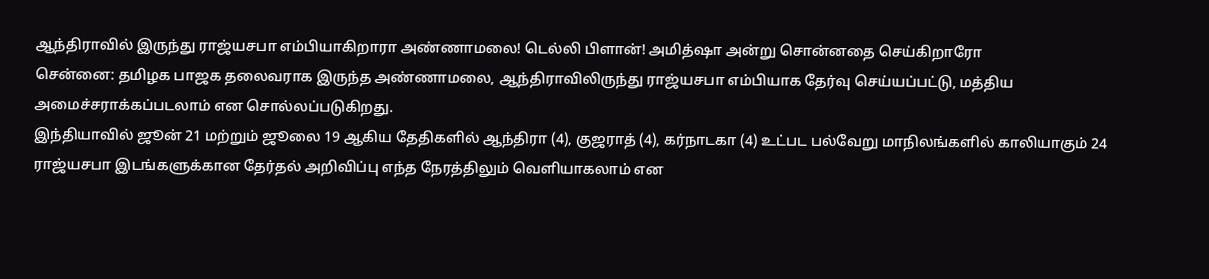ஆந்திராவில் இருந்து ராஜ்யசபா எம்பியாகிறாரா அண்ணாமலை! டெல்லி பிளான்! அமித்ஷா அன்று சொன்னதை செய்கிறாரோ
சென்னை: தமிழக பாஜக தலைவராக இருந்த அண்ணாமலை, ஆந்திராவிலிருந்து ராஜ்யசபா எம்பியாக தேர்வு செய்யப்பட்டு, மத்திய அமைச்சராக்கப்படலாம் என சொல்லப்படுகிறது.
இந்தியாவில் ஜூன் 21 மற்றும் ஜூலை 19 ஆகிய தேதிகளில் ஆந்திரா (4), குஜராத் (4), கர்நாடகா (4) உட்பட பல்வேறு மாநிலங்களில் காலியாகும் 24 ராஜ்யசபா இடங்களுக்கான தேர்தல் அறிவிப்பு எந்த நேரத்திலும் வெளியாகலாம் என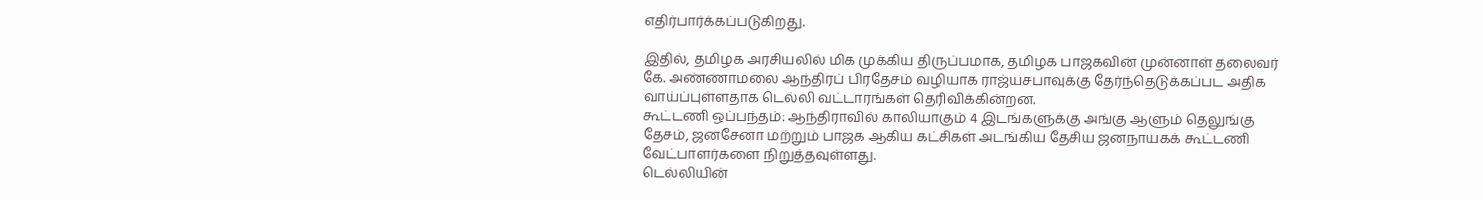எதிர்பார்க்கப்படுகிறது.

இதில், தமிழக அரசியலில் மிக முக்கிய திருப்பமாக, தமிழக பாஜகவின் முன்னாள் தலைவர் கே. அண்ணாமலை ஆந்திரப் பிரதேசம் வழியாக ராஜ்யசபாவுக்கு தேர்ந்தெடுக்கப்பட அதிக வாய்ப்புள்ளதாக டெல்லி வட்டாரங்கள் தெரிவிக்கின்றன.
கூட்டணி ஒப்பந்தம்: ஆந்திராவில் காலியாகும் 4 இடங்களுக்கு அங்கு ஆளும் தெலுங்கு தேசம், ஜனசேனா மற்றும் பாஜக ஆகிய கட்சிகள் அடங்கிய தேசிய ஜனநாயகக் கூட்டணி வேட்பாளர்களை நிறுத்தவுள்ளது.
டெல்லியின்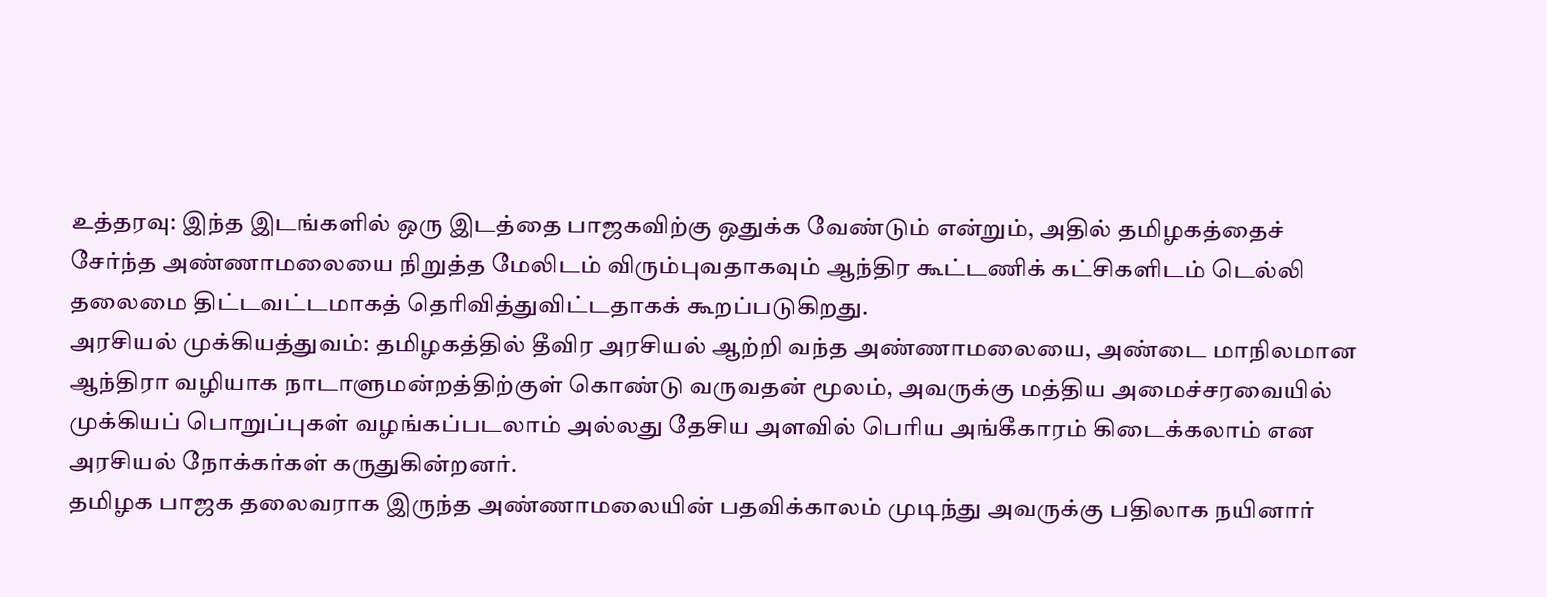உத்தரவு: இந்த இடங்களில் ஒரு இடத்தை பாஜகவிற்கு ஒதுக்க வேண்டும் என்றும், அதில் தமிழகத்தைச் சேர்ந்த அண்ணாமலையை நிறுத்த மேலிடம் விரும்புவதாகவும் ஆந்திர கூட்டணிக் கட்சிகளிடம் டெல்லி தலைமை திட்டவட்டமாகத் தெரிவித்துவிட்டதாகக் கூறப்படுகிறது.
அரசியல் முக்கியத்துவம்: தமிழகத்தில் தீவிர அரசியல் ஆற்றி வந்த அண்ணாமலையை, அண்டை மாநிலமான ஆந்திரா வழியாக நாடாளுமன்றத்திற்குள் கொண்டு வருவதன் மூலம், அவருக்கு மத்திய அமைச்சரவையில் முக்கியப் பொறுப்புகள் வழங்கப்படலாம் அல்லது தேசிய அளவில் பெரிய அங்கீகாரம் கிடைக்கலாம் என அரசியல் நோக்கர்கள் கருதுகின்றனர்.
தமிழக பாஜக தலைவராக இருந்த அண்ணாமலையின் பதவிக்காலம் முடிந்து அவருக்கு பதிலாக நயினார்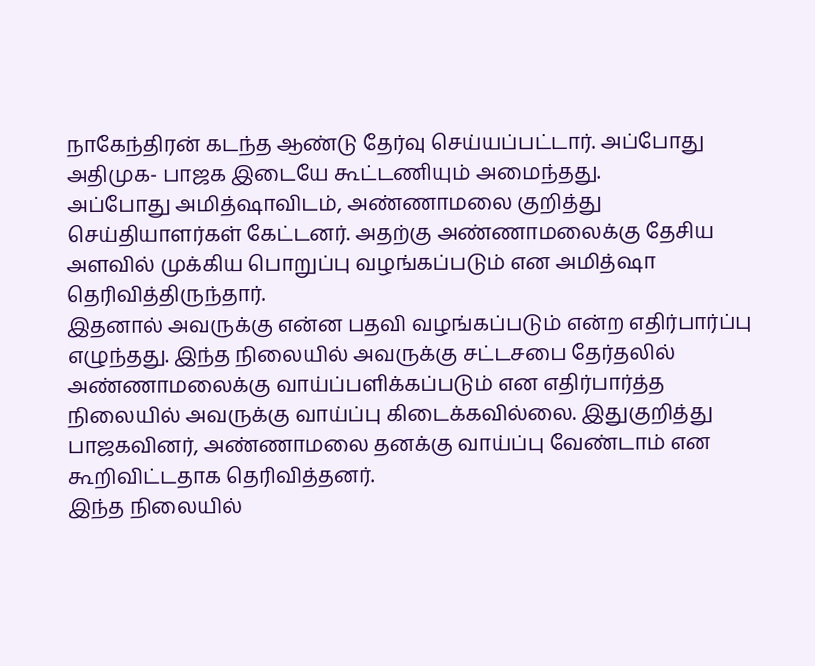நாகேந்திரன் கடந்த ஆண்டு தேர்வு செய்யப்பட்டார். அப்போது அதிமுக- பாஜக இடையே கூட்டணியும் அமைந்தது.
அப்போது அமித்ஷாவிடம், அண்ணாமலை குறித்து செய்தியாளர்கள் கேட்டனர். அதற்கு அண்ணாமலைக்கு தேசிய அளவில் முக்கிய பொறுப்பு வழங்கப்படும் என அமித்ஷா தெரிவித்திருந்தார்.
இதனால் அவருக்கு என்ன பதவி வழங்கப்படும் என்ற எதிர்பார்ப்பு எழுந்தது. இந்த நிலையில் அவருக்கு சட்டசபை தேர்தலில் அண்ணாமலைக்கு வாய்ப்பளிக்கப்படும் என எதிர்பார்த்த நிலையில் அவருக்கு வாய்ப்பு கிடைக்கவில்லை. இதுகுறித்து பாஜகவினர், அண்ணாமலை தனக்கு வாய்ப்பு வேண்டாம் என கூறிவிட்டதாக தெரிவித்தனர்.
இந்த நிலையில்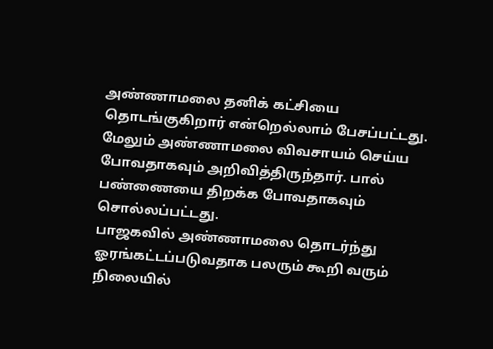அண்ணாமலை தனிக் கட்சியை தொடங்குகிறார் என்றெல்லாம் பேசப்பட்டது. மேலும் அண்ணாமலை விவசாயம் செய்ய போவதாகவும் அறிவித்திருந்தார். பால் பண்ணையை திறக்க போவதாகவும் சொல்லப்பட்டது.
பாஜகவில் அண்ணாமலை தொடர்ந்து ஓரங்கட்டப்படுவதாக பலரும் கூறி வரும் நிலையில்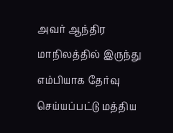அவர் ஆந்திர மாநிலத்தில் இருந்து எம்பியாக தேர்வு செய்யப்பட்டு மத்திய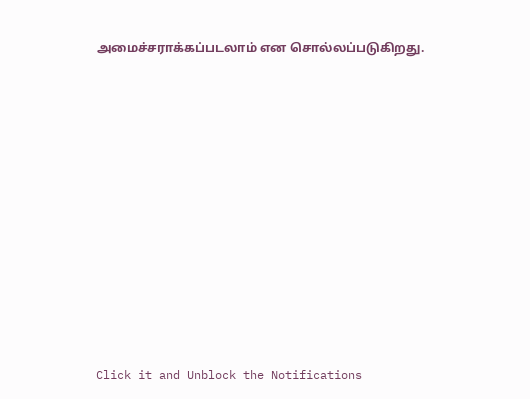அமைச்சராக்கப்படலாம் என சொல்லப்படுகிறது.












Click it and Unblock the Notifications